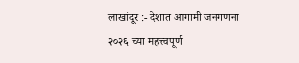लाखांदूर :- देशात आगामी जनगणना २०२६ च्या महत्त्वपूर्ण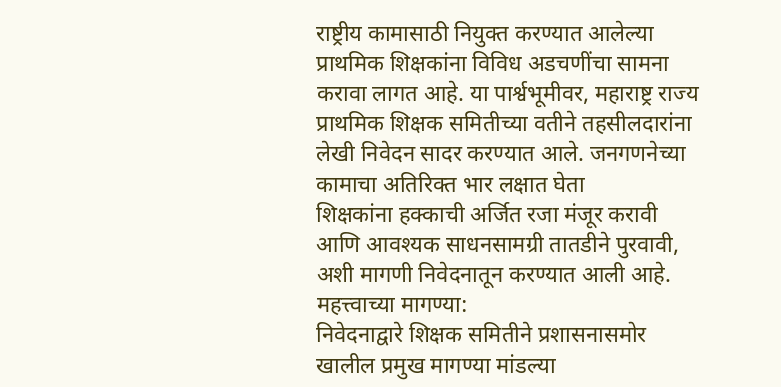राष्ट्रीय कामासाठी नियुक्त करण्यात आलेल्या प्राथमिक शिक्षकांना विविध अडचणींचा सामना करावा लागत आहे. या पार्श्वभूमीवर, महाराष्ट्र राज्य प्राथमिक शिक्षक समितीच्या वतीने तहसीलदारांना लेखी निवेदन सादर करण्यात आले. जनगणनेच्या कामाचा अतिरिक्त भार लक्षात घेता
शिक्षकांना हक्काची अर्जित रजा मंजूर करावी आणि आवश्यक साधनसामग्री तातडीने पुरवावी, अशी मागणी निवेदनातून करण्यात आली आहे.
महत्त्वाच्या मागण्या:
निवेदनाद्वारे शिक्षक समितीने प्रशासनासमोर खालील प्रमुख मागण्या मांडल्या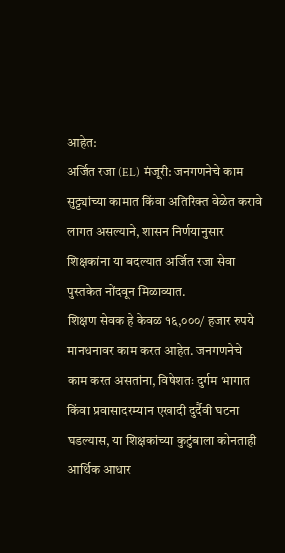आहेत:
अर्जित रजा (EL) मंजूरी: जनगणनेचे काम सुट्ट्यांच्या कामात किंवा अतिरिक्त वेळेत करावे लागत असल्याने, शासन निर्णयानुसार शिक्षकांना या बदल्यात अर्जित रजा सेवा पुस्तकेत नोंदवून मिळाव्यात.
शिक्षण सेवक हे केवळ १६,०००/ हजार रुपये मानधनावर काम करत आहेत. जनगणनेचे काम करत असतांना, विषेशतः दुर्गम भागात किंवा प्रवासादरम्यान एखादी दुर्दैवी घटना घडल्यास, या शिक्षकांच्या कुटुंबाला कोनताही आर्थिक आधार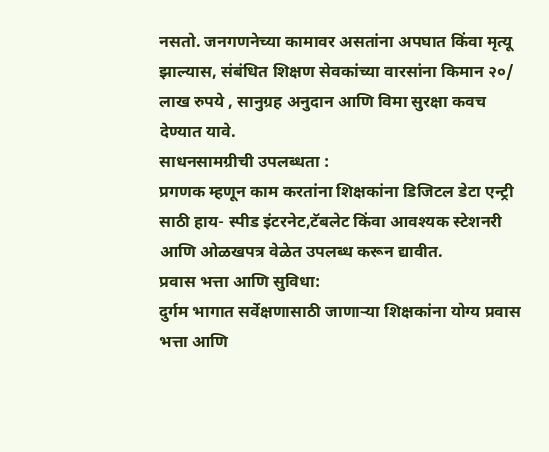नसतो. जनगणनेच्या कामावर असतांना अपघात किंवा मृत्यू झाल्यास, संबंधित शिक्षण सेवकांच्या वारसांना किमान २०/ लाख रुपये , सानुग्रह अनुदान आणि विमा सुरक्षा कवच देण्यात यावे.
साधनसामग्रीची उपलब्धता :
प्रगणक म्हणून काम करतांना शिक्षकांना डिजिटल डेटा एन्ट्री साठी हाय- स्पीड इंटरनेट,टॅबलेट किंवा आवश्यक स्टेशनरी आणि ओळखपत्र वेळेत उपलब्ध करून द्यावीत.
प्रवास भत्ता आणि सुविधा:
दुर्गम भागात सर्वेक्षणासाठी जाणाऱ्या शिक्षकांना योग्य प्रवास भत्ता आणि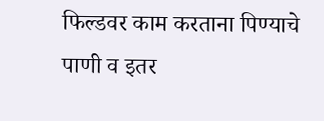फिल्डवर काम करताना पिण्याचे पाणी व इतर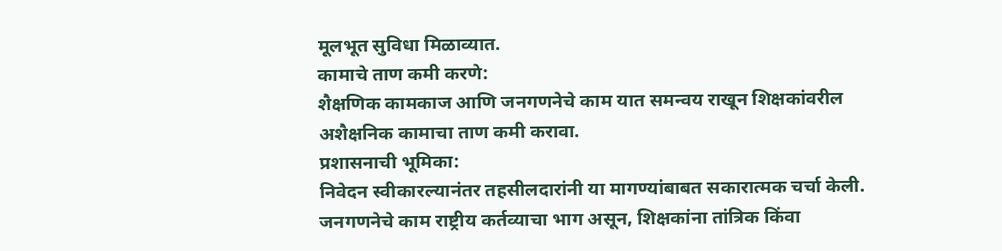मूलभूत सुविधा मिळाव्यात.
कामाचे ताण कमी करणे:
शैक्षणिक कामकाज आणि जनगणनेचे काम यात समन्वय राखून शिक्षकांवरील अशैक्षनिक कामाचा ताण कमी करावा.
प्रशासनाची भूमिका:
निवेदन स्वीकारल्यानंतर तहसीलदारांनी या मागण्यांबाबत सकारात्मक चर्चा केली. जनगणनेचे काम राष्ट्रीय कर्तव्याचा भाग असून, शिक्षकांना तांत्रिक किंवा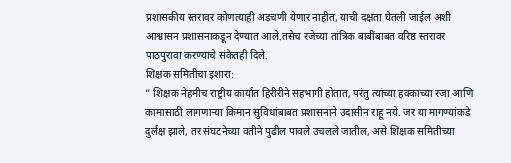प्रशासकीय स्तरावर कोणत्याही अडचणी येणार नाहीत, याची दक्षता घेतली जाईल अशी आश्वासन प्रशासनाकडून देण्यात आले.तसेच रजेच्या तांत्रिक बाबींबाबत वरिष्ठ स्तरावर पाठपुरावा करण्याचे संकेतही दिले.
शिक्षक समितीचा इशारा:
” शिक्षक नेहमीच राष्ट्रीय कार्यात हिरीरीने सहभागी होतात, परंतु त्यांच्या हक्काच्या रजा आणि कामासाठी लागणाऱ्या किमान सुविधांबाबत प्रशासनाने उदासीन राहू नये. जर या मागण्यांकडे दुर्लक्ष झाले, तर संघटनेच्या वतीने पुढील पावले उचलले जातील, असे शिक्षक समितीच्या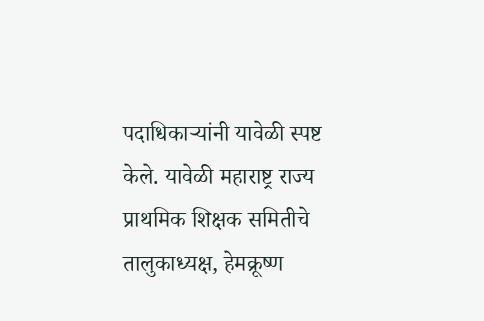पदाधिकाऱ्यांनी यावेळी स्पष्ट केले. यावेळी महाराष्ट्र राज्य प्राथमिक शिक्षक समितीचे तालुकाध्यक्ष, हेमक्रूष्ण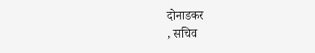दोनाडकर
, सचिव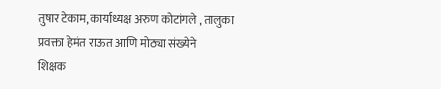तुषार टेकाम, कार्याध्यक्ष अरुण कोटांगले , तालुका प्रवक्ता हेमंत राऊत आणि मोठ्या संख्येने
शिक्षक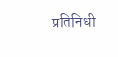प्रतिनिधी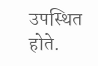उपस्थित होते.